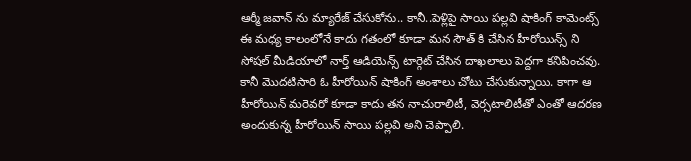ఆర్మీ జవాన్ ను మ్యారేజ్ చేసుకోను.. కానీ..పెళ్లిపై సాయి పల్లవి షాకింగ్ కామెంట్స్
ఈ మధ్య కాలంలోనే కాదు గతంలో కూడా మన సౌత్ కి చేసిన హీరోయిన్స్ ని సోషల్ మీడియాలో నార్త్ ఆడియెన్స్ టార్గెట్ చేసిన దాఖలాలు పెద్దగా కనిపించవు. కానీ మొదటిసారి ఓ హీరోయిన్ షాకింగ్ అంశాలు చోటు చేసుకున్నాయి. కాగా ఆ హీరోయిన్ మరెవరో కూడా కాదు తన నాచురాలిటీ, వెర్సటాలిటీతో ఎంతో ఆదరణ అందుకున్న హీరోయిన్ సాయి పల్లవి అని చెప్పాలి.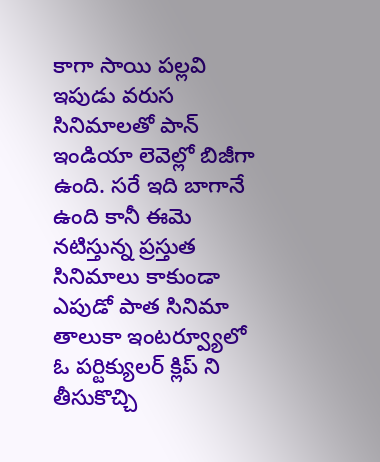కాగా సాయి పల్లవి ఇపుడు వరుస సినిమాలతో పాన్ ఇండియా లెవెల్లో బిజీగా ఉంది. సరే ఇది బాగానే ఉంది కానీ ఈమె నటిస్తున్న ప్రస్తుత సినిమాలు కాకుండా ఎపుడో పాత సినిమా తాలుకా ఇంటర్వ్యూలో ఓ పర్టిక్యులర్ క్లిప్ ని తీసుకొచ్చి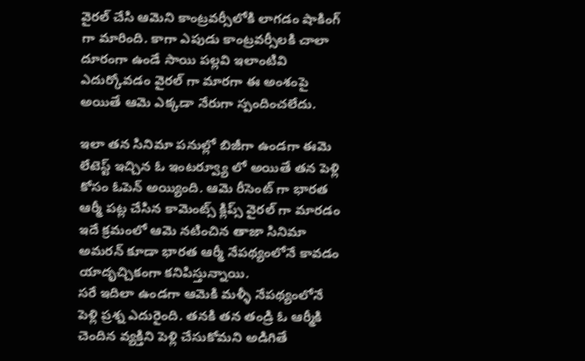వైరల్ చేసి ఆమెని కాంట్రవర్సీలోకి లాగడం షాకింగ్ గా మారింది. కాగా ఎపుడు కాంట్రవర్సీలకి చాలా దూరంగా ఉండే సాయి పల్లవి ఇలాంటివి ఎదుర్కోవడం వైరల్ గా మారగా ఈ అంశంపై అయితే ఆమె ఎక్కడా నేరుగా స్పందించలేదు.

ఇలా తన సినిమా పనుల్లో బిజీగా ఉండగా ఈమె లేటెస్ట్ ఇచ్చిన ఓ ఇంటర్వ్యూ లో అయితే తన పెళ్లి కోసం ఓపెన్ అయ్యింది. ఆమె రీసెంట్ గా భారత ఆర్మీ పట్ల చేసిన కామెంట్స్ క్లిప్స్ వైరల్ గా మారడం ఇదే క్రమంలో ఆమె నటించిన తాజా సినిమా అమరన్ కూడా భారత ఆర్మీ నేపథ్యంలోనే కావడం యాదృచ్చికంగా కనిపిస్తున్నాయి.
సరే ఇదిలా ఉండగా ఆమెకి మళ్ళీ నేపథ్యంలోనే పెళ్లి ప్రశ్న ఎదురైంది. తనకి తన తండ్రి ఓ ఆర్మీకి చెందిన వ్యక్తిని పెళ్లి చేసుకోమని అడిగితే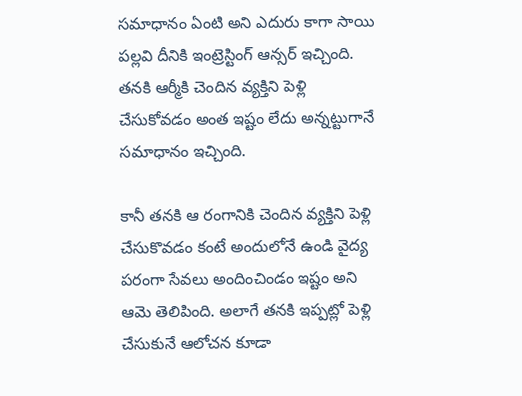సమాధానం ఏంటి అని ఎదురు కాగా సాయి పల్లవి దీనికి ఇంట్రెస్టింగ్ ఆన్సర్ ఇచ్చింది. తనకి ఆర్మీకి చెందిన వ్యక్తిని పెళ్లి చేసుకోవడం అంత ఇష్టం లేదు అన్నట్టుగానే సమాధానం ఇచ్చింది.

కానీ తనకి ఆ రంగానికి చెందిన వ్యక్తిని పెళ్లి చేసుకొవడం కంటే అందులోనే ఉండి వైద్య పరంగా సేవలు అందించిండం ఇష్టం అని ఆమె తెలిపింది. అలాగే తనకి ఇప్పట్లో పెళ్లి చేసుకునే ఆలోచన కూడా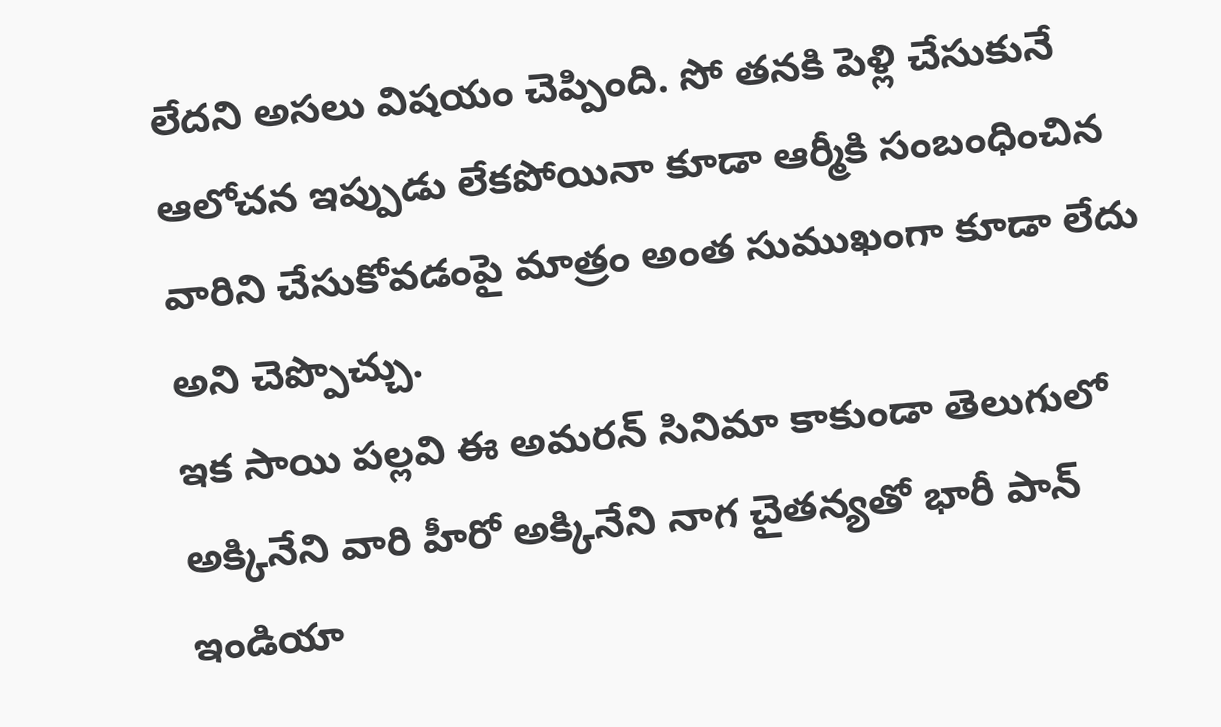లేదని అసలు విషయం చెప్పింది. సో తనకి పెళ్లి చేసుకునే ఆలోచన ఇప్పుడు లేకపోయినా కూడా ఆర్మీకి సంబంధించిన వారిని చేసుకోవడంపై మాత్రం అంత సుముఖంగా కూడా లేదు అని చెప్పొచ్చు.
ఇక సాయి పల్లవి ఈ అమరన్ సినిమా కాకుండా తెలుగులో అక్కినేని వారి హీరో అక్కినేని నాగ చైతన్యతో భారీ పాన్ ఇండియా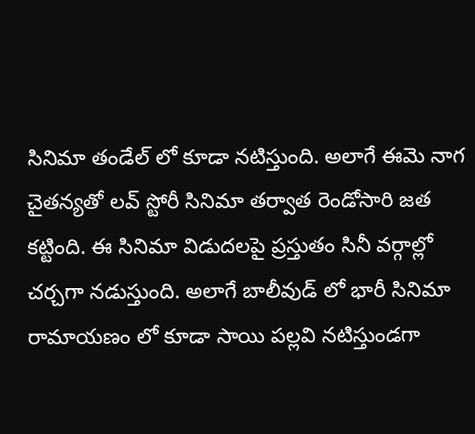సినిమా తండేల్ లో కూడా నటిస్తుంది. అలాగే ఈమె నాగ చైతన్యతో లవ్ స్టోరీ సినిమా తర్వాత రెండోసారి జత కట్టింది. ఈ సినిమా విడుదలపై ప్రస్తుతం సినీ వర్గాల్లో చర్చగా నడుస్తుంది. అలాగే బాలీవుడ్ లో భారీ సినిమా రామాయణం లో కూడా సాయి పల్లవి నటిస్తుండగా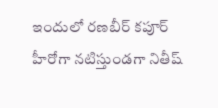ఇందులో రణబీర్ కపూర్ హీరోగా నటిస్తుండగా నితీష్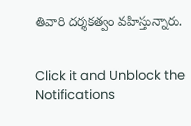తివారి దర్శకత్వం వహిస్తున్నారు.


Click it and Unblock the Notifications